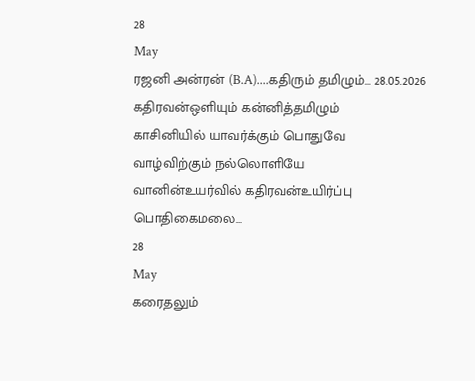28
May
ரஜனி அன்ரன் (B.A)....கதிரும் தமிழும்... 28.05.2026
கதிரவன்ஒளியும் கன்னித்தமிழும்
காசினியில் யாவர்க்கும் பொதுவே
வாழ்விற்கும் நல்லொளியே
வானின்உயர்வில் கதிரவன்உயிர்ப்பு
பொதிகைமலை...
28
May
கரைதலும்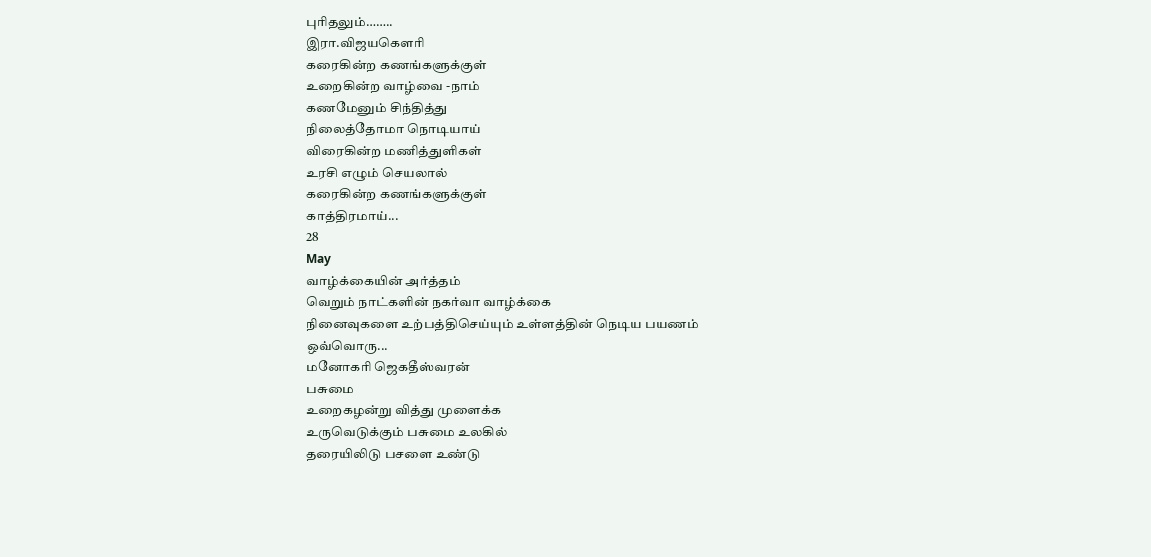புரிதலும்……..
இரா.விஜயகௌரி
கரைகின்ற கணங்களுக்குள்
உறைகின்ற வாழ்வை -நாம்
கணமேனும் சிந்தித்து
நிலைத்தோமா நொடியாய்
விரைகின்ற மணித்துளிகள்
உரசி எழும் செயலால்
கரைகின்ற கணங்களுக்குள்
காத்திரமாய்...
28
May
வாழ்க்கையின் அர்த்தம்
வெறும் நாட்களின் நகர்வா வாழ்க்கை
நினைவுகளை உற்பத்திசெய்யும் உள்ளத்தின் நெடிய பயணம்
ஒவ்வொரு...
மனோகரி ஜெகதீஸ்வரன்
பசுமை
உறைகழன்று வித்து முளைக்க
உருவெடுக்கும் பசுமை உலகில்
தரையிலிடு பசளை உண்டு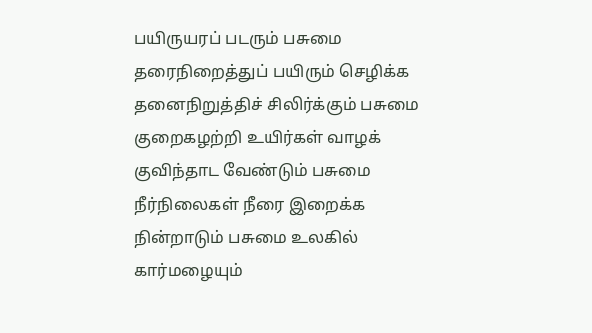பயிருயரப் படரும் பசுமை
தரைநிறைத்துப் பயிரும் செழிக்க
தனைநிறுத்திச் சிலிர்க்கும் பசுமை
குறைகழற்றி உயிர்கள் வாழக்
குவிந்தாட வேண்டும் பசுமை
நீர்நிலைகள் நீரை இறைக்க
நின்றாடும் பசுமை உலகில்
கார்மழையும்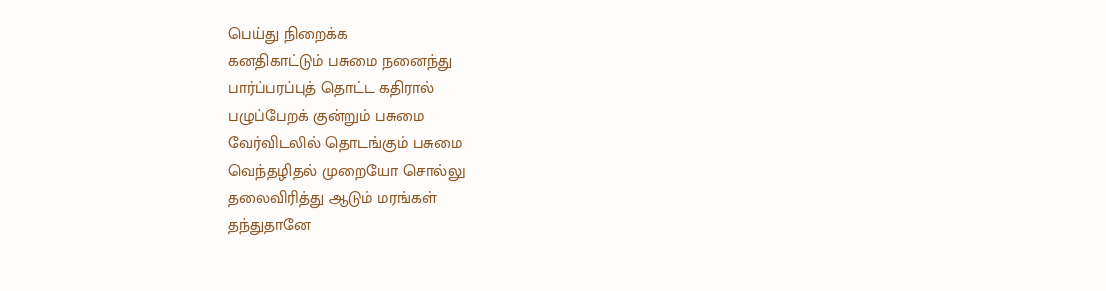பெய்து நிறைக்க
கனதிகாட்டும் பசுமை நனைந்து
பார்ப்பரப்புத் தொட்ட கதிரால்
பழுப்பேறக் குன்றும் பசுமை
வேர்விடலில் தொடங்கும் பசுமை
வெந்தழிதல் முறையோ சொல்லு
தலைவிரித்து ஆடும் மரங்கள்
தந்துதானே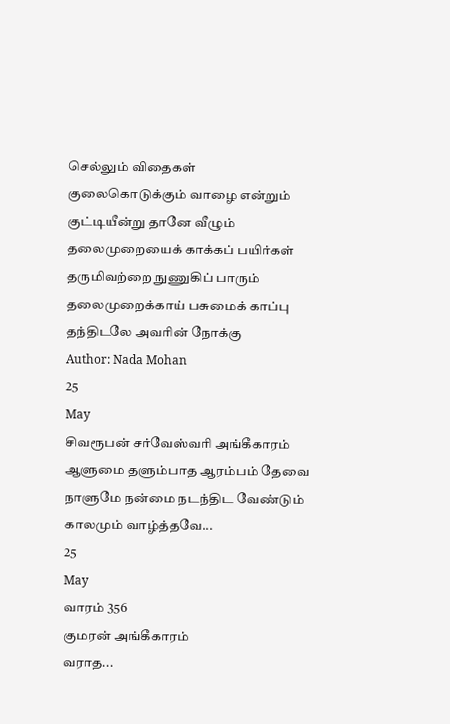செல்லும் விதைகள்
குலைகொடுக்கும் வாழை என்றும்
குட்டியீன்று தானே வீழும்
தலைமுறையைக் காக்கப் பயிர்கள்
தருமிவற்றை நுணுகிப் பாரும்
தலைமுறைக்காய் பசுமைக் காப்பு
தந்திடலே அவரின் நோக்கு
Author: Nada Mohan
25
May
சிவரூபன் சர்வேஸ்வரி அங்கீகாரம்
ஆளுமை தளும்பாத ஆரம்பம் தேவை
நாளுமே நன்மை நடந்திட வேண்டும்
காலமும் வாழ்த்தவே...
25
May
வாரம் 356
குமரன் அங்கீகாரம்
வராத...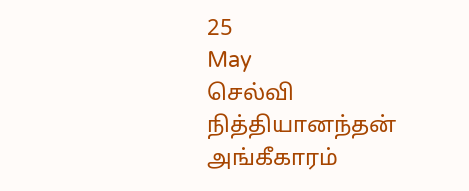25
May
செல்வி நித்தியானந்தன் அங்கீகாரம்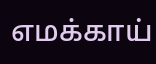எமக்காய்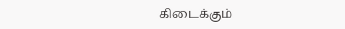கிடைக்கும்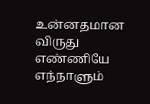உன்னதமான விருது
எண்ணியே எந்நாளும்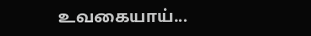உவகையாய்...